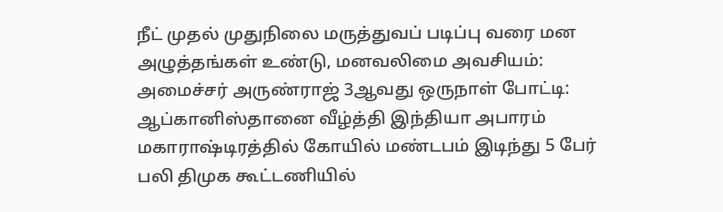நீட் முதல் முதுநிலை மருத்துவப் படிப்பு வரை மன அழுத்தங்கள் உண்டு, மனவலிமை அவசியம்: அமைச்சர் அருண்ராஜ் 3ஆவது ஒருநாள் போட்டி: ஆப்கானிஸ்தானை வீழ்த்தி இந்தியா அபாரம் மகாராஷ்டிரத்தில் கோயில் மண்டபம் இடிந்து 5 பேர் பலி திமுக கூட்டணியில்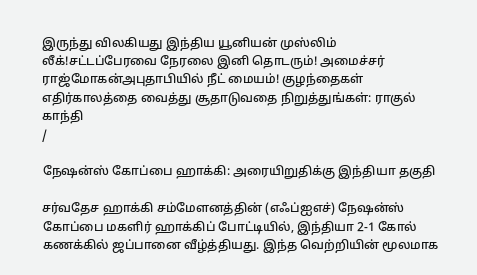இருந்து விலகியது இந்திய யூனியன் முஸ்லிம் லீக்!சட்டப்பேரவை நேரலை இனி தொடரும்! அமைச்சர் ராஜ்மோகன்அபுதாபியில் நீட் மையம்! குழந்தைகள் எதிர்காலத்தை வைத்து சூதாடுவதை நிறுத்துங்கள்: ராகுல் காந்தி
/

நேஷன்ஸ் கோப்பை ஹாக்கி: அரையிறுதிக்கு இந்தியா தகுதி

சர்வதேச ஹாக்கி சம்மேளனத்தின் (எஃப்ஐஎச்) நேஷன்ஸ் கோப்பை மகளிர் ஹாக்கிப் போட்டியில், இந்தியா 2-1 கோல் கணக்கில் ஜப்பானை வீழ்த்தியது. இந்த வெற்றியின் மூலமாக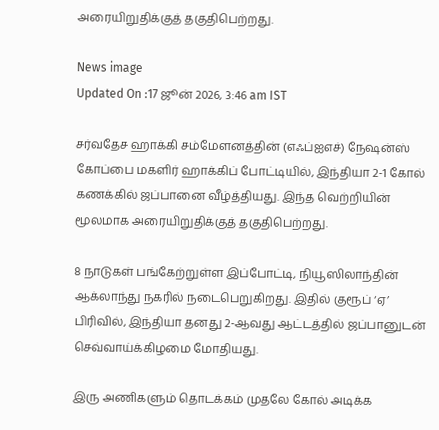அரையிறுதிக்குத் தகுதிபெற்றது.

News image
Updated On :17 ஜூன் 2026, 3:46 am IST

சர்வதேச ஹாக்கி சம்மேளனத்தின் (எஃப்ஐஎச்) நேஷன்ஸ் கோப்பை மகளிர் ஹாக்கிப் போட்டியில், இந்தியா 2-1 கோல் கணக்கில் ஜப்பானை வீழ்த்தியது. இந்த வெற்றியின் மூலமாக அரையிறுதிக்குத் தகுதிபெற்றது.

8 நாடுகள் பங்கேற்றுள்ள இப்போட்டி, நியூஸிலாந்தின் ஆக்லாந்து நகரில் நடைபெறுகிறது. இதில் குரூப் ‘ஏ’ பிரிவில், இந்தியா தனது 2-ஆவது ஆட்டத்தில் ஜப்பானுடன் செவ்வாய்க்கிழமை மோதியது.

இரு அணிகளும் தொடக்கம் முதலே கோல் அடிக்க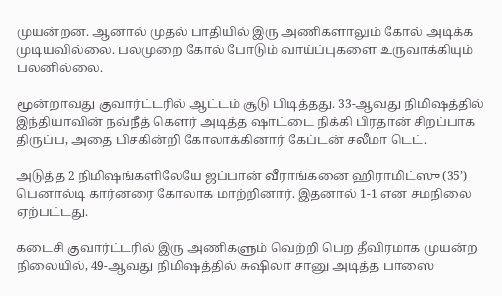முயன்றன. ஆனால் முதல் பாதியில் இரு அணிகளாலும் கோல் அடிக்க முடியவில்லை. பலமுறை கோல் போடும் வாய்ப்புகளை உருவாக்கியும் பலனில்லை.

மூன்றாவது குவார்ட்டரில் ஆட்டம் சூடு பிடித்தது. 33-ஆவது நிமிஷத்தில் இந்தியாவின் நவ்நீத் கௌர் அடித்த ஷாட்டை நிக்கி பிரதான் சிறப்பாக திருப்ப, அதை பிசகின்றி கோலாக்கினார் கேப்டன் சலீமா டெட்.

அடுத்த 2 நிமிஷங்களிலேயே ஜப்பான் வீராங்கனை ஹிராமிட்ஸு (35’) பெனால்டி கார்னரை கோலாக மாற்றினார். இதனால் 1-1 என சமநிலை ஏற்பட்டது.

கடைசி குவார்ட்டரில் இரு அணிகளும் வெற்றி பெற தீவிரமாக முயன்ற நிலையில், 49-ஆவது நிமிஷத்தில் சுஷிலா சானு அடித்த பாஸை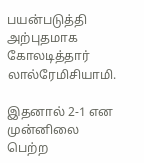பயன்படுத்தி அற்புதமாக கோலடித்தார் லால்ரேமிசியாமி.

இதனால் 2-1 என முன்னிலை பெற்ற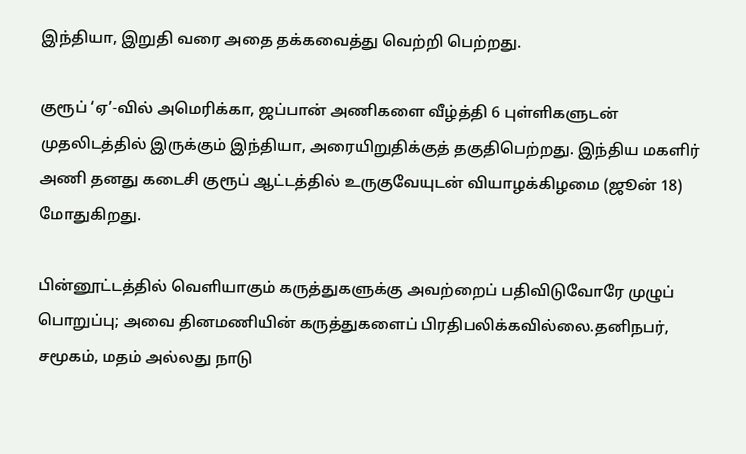இந்தியா, இறுதி வரை அதை தக்கவைத்து வெற்றி பெற்றது.

குரூப் ‘ஏ’-வில் அமெரிக்கா, ஜப்பான் அணிகளை வீழ்த்தி 6 புள்ளிகளுடன் முதலிடத்தில் இருக்கும் இந்தியா, அரையிறுதிக்குத் தகுதிபெற்றது. இந்திய மகளிர் அணி தனது கடைசி குரூப் ஆட்டத்தில் உருகுவேயுடன் வியாழக்கிழமை (ஜூன் 18) மோதுகிறது.

பின்னூட்டத்தில் வெளியாகும் கருத்துகளுக்கு அவற்றைப் பதிவிடுவோரே முழுப் பொறுப்பு; அவை தினமணியின் கருத்துகளைப் பிரதிபலிக்கவில்லை.தனிநபர், சமூகம், மதம் அல்லது நாடு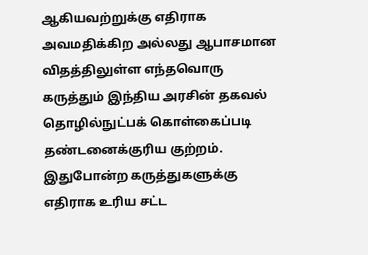ஆகியவற்றுக்கு எதிராக அவமதிக்கிற அல்லது ஆபாசமான விதத்திலுள்ள எந்தவொரு கருத்தும் இந்திய அரசின் தகவல் தொழில்நுட்பக் கொள்கைப்படி தண்டனைக்குரிய குற்றம். இதுபோன்ற கருத்துகளுக்கு எதிராக உரிய சட்ட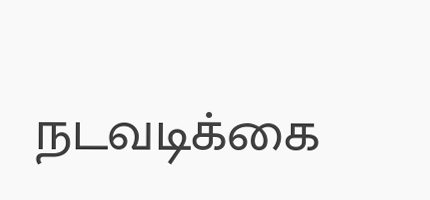நடவடிக்கை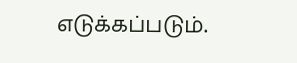எடுக்கப்படும்.